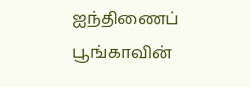ஐந்திணைப் பூங்காவின்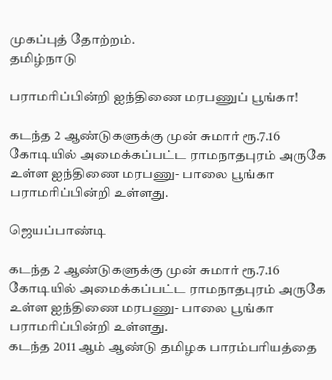முகப்புத் தோற்றம்.
தமிழ்நாடு

பராமரிப்பின்றி ஐந்திணை மரபணுப் பூங்கா!

கடந்த 2 ஆண்டுகளுக்கு முன் சுமார் ரூ.7.16 கோடியில் அமைக்கப்பட்ட ராமநாதபுரம் அருகே உள்ள ஐந்திணை மரபணு- பாலை பூங்கா பராமரிப்பின்றி உள்ளது.

ஜெயப்பாண்டி

கடந்த 2 ஆண்டுகளுக்கு முன் சுமார் ரூ.7.16 கோடியில் அமைக்கப்பட்ட ராமநாதபுரம் அருகே உள்ள ஐந்திணை மரபணு- பாலை பூங்கா பராமரிப்பின்றி உள்ளது.
கடந்த 2011 ஆம் ஆண்டு தமிழக பாரம்பரியத்தை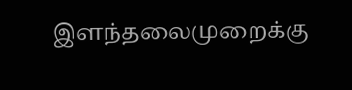இளந்தலைமுறைக்கு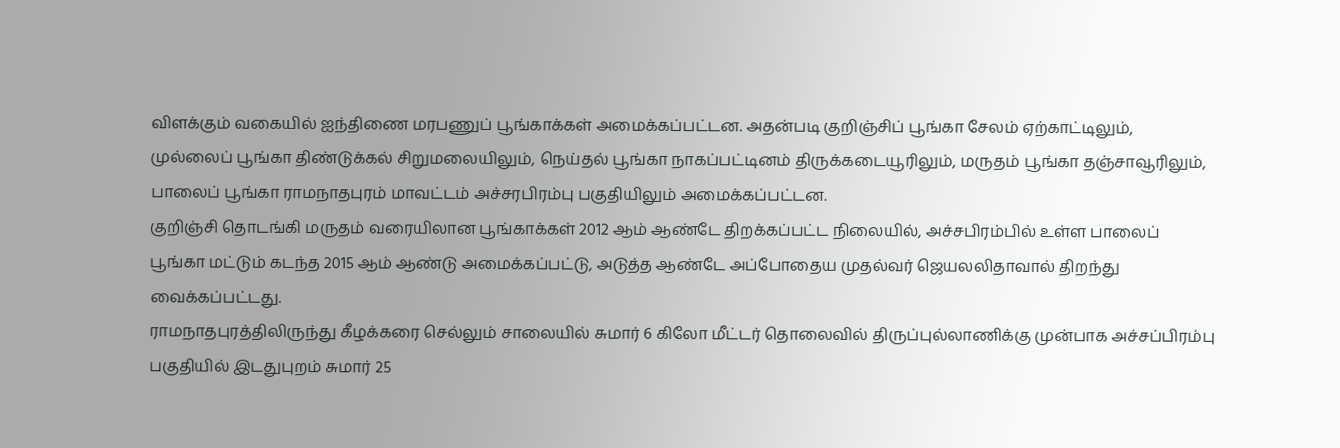விளக்கும் வகையில் ஐந்திணை மரபணுப் பூங்காக்கள் அமைக்கப்பட்டன. அதன்படி குறிஞ்சிப் பூங்கா சேலம் ஏற்காட்டிலும், முல்லைப் பூங்கா திண்டுக்கல் சிறுமலையிலும், நெய்தல் பூங்கா நாகப்பட்டினம் திருக்கடையூரிலும், மருதம் பூங்கா தஞ்சாவூரிலும், பாலைப் பூங்கா ராமநாதபுரம் மாவட்டம் அச்சரபிரம்பு பகுதியிலும் அமைக்கப்பட்டன.
குறிஞ்சி தொடங்கி மருதம் வரையிலான பூங்காக்கள் 2012 ஆம் ஆண்டே திறக்கப்பட்ட நிலையில், அச்சபிரம்பில் உள்ள பாலைப் பூங்கா மட்டும் கடந்த 2015 ஆம் ஆண்டு அமைக்கப்பட்டு, அடுத்த ஆண்டே அப்போதைய முதல்வர் ஜெயலலிதாவால் திறந்து வைக்கப்பட்டது.
ராமநாதபுரத்திலிருந்து கீழக்கரை செல்லும் சாலையில் சுமார் 6 கிலோ மீட்டர் தொலைவில் திருப்புல்லாணிக்கு முன்பாக அச்சப்பிரம்பு பகுதியில் இடதுபுறம் சுமார் 25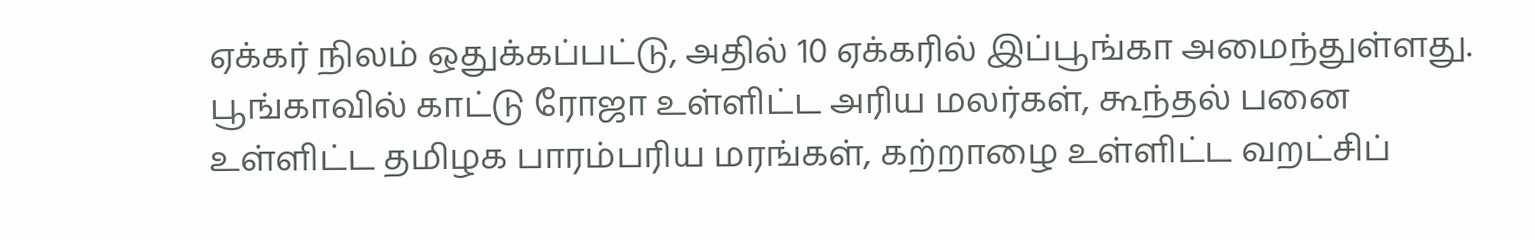ஏக்கர் நிலம் ஒதுக்கப்பட்டு, அதில் 10 ஏக்கரில் இப்பூங்கா அமைந்துள்ளது. பூங்காவில் காட்டு ரோஜா உள்ளிட்ட அரிய மலர்கள், கூந்தல் பனை உள்ளிட்ட தமிழக பாரம்பரிய மரங்கள், கற்றாழை உள்ளிட்ட வறட்சிப்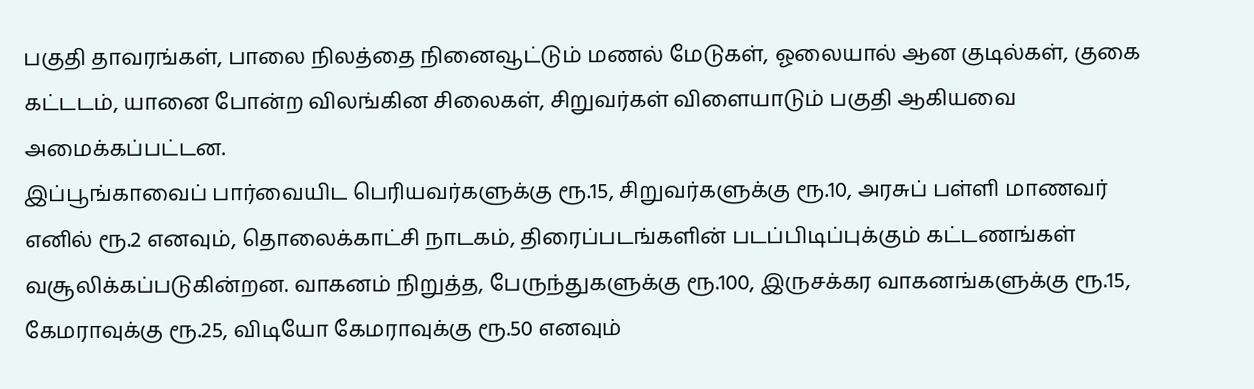பகுதி தாவரங்கள், பாலை நிலத்தை நினைவூட்டும் மணல் மேடுகள், ஓலையால் ஆன குடில்கள், குகை கட்டடம், யானை போன்ற விலங்கின சிலைகள், சிறுவர்கள் விளையாடும் பகுதி ஆகியவை அமைக்கப்பட்டன.
இப்பூங்காவைப் பார்வையிட பெரியவர்களுக்கு ரூ.15, சிறுவர்களுக்கு ரூ.10, அரசுப் பள்ளி மாணவர் எனில் ரூ.2 எனவும், தொலைக்காட்சி நாடகம், திரைப்படங்களின் படப்பிடிப்புக்கும் கட்டணங்கள் வசூலிக்கப்படுகின்றன. வாகனம் நிறுத்த, பேருந்துகளுக்கு ரூ.100, இருசக்கர வாகனங்களுக்கு ரூ.15, கேமராவுக்கு ரூ.25, விடியோ கேமராவுக்கு ரூ.50 எனவும்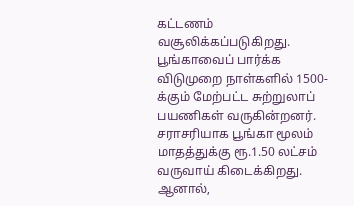கட்டணம் வசூலிக்கப்படுகிறது. பூங்காவைப் பார்க்க விடுமுறை நாள்களில் 1500-க்கும் மேற்பட்ட சுற்றுலாப் பயணிகள் வருகின்றனர். சராசரியாக பூங்கா மூலம் மாதத்துக்கு ரூ.1.50 லட்சம் வருவாய் கிடைக்கிறது. ஆனால்,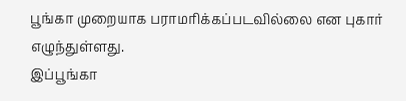பூங்கா முறையாக பராமரிக்கப்படவில்லை என புகார் எழுந்துள்ளது.
இப்பூங்கா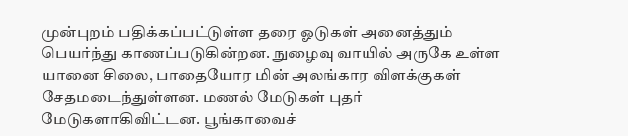முன்புறம் பதிக்கப்பட்டுள்ள தரை ஓடுகள் அனைத்தும் பெயர்ந்து காணப்படுகின்றன. நுழைவு வாயில் அருகே உள்ள யானை சிலை, பாதையோர மின் அலங்கார விளக்குகள் சேதமடைந்துள்ளன. மணல் மேடுகள் புதர் மேடுகளாகிவிட்டன. பூங்காவைச்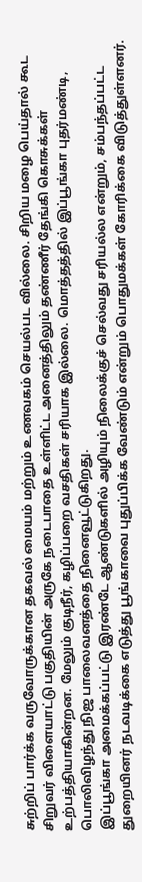சுற்றிப் பார்க்க வருவோருக்கான தகவல் மையம் மற்றும் உணவகம் செயல்பட வில்லை. சிறிய மழை பெய்தால் கூட சிறுவர் விளையாட்டு பகுதியின் அருகே நடைபாதை உள்ளிட்ட அனைத்திலும் தண்ணீர் தேங்கி கொசுக்கள் உற்பத்தியாகின்றன. மேலும் குடிநீர், கழிப்பறை வசதிகள் சரியாக இல்லை. மொத்தத்தில் இப்பூங்கா புதர்மண்டி, பொலிவிழந்து நிஜ பாலைவனத்தை நினைவூட்டுகிறது.
இப்பூங்கா அமைக்கப்பட்டு இரண்டே ஆண்டுகளில் அழியும் நிலைக்குச் செல்வது சரியல்ல என்றும், சம்பந்தப்பட்ட துறையினர் நடவடிக்கை எடுத்து பூங்காவை புதுப்பிக்க வேண்டும் என்றும் பொதுமக்கள் கோரிக்கை விடுத்துள்ளனர்.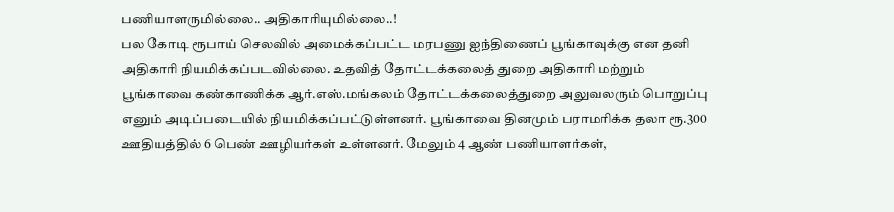பணியாளருமில்லை.. அதிகாரியுமில்லை..!
பல கோடி ரூபாய் செலவில் அமைக்கப்பட்ட மரபணு ஐந்திணைப் பூங்காவுக்கு என தனி அதிகாரி நியமிக்கப்படவில்லை. உதவித் தோட்டக்கலைத் துறை அதிகாரி மற்றும் பூங்காவை கண்காணிக்க ஆர்.எஸ்.மங்கலம் தோட்டக்கலைத்துறை அலுவலரும் பொறுப்பு எனும் அடிப்படையில் நியமிக்கப்பட்டுள்ளனர். பூங்காவை தினமும் பராமரிக்க தலா ரூ.300 ஊதியத்தில் 6 பெண் ஊழியர்கள் உள்ளனர். மேலும் 4 ஆண் பணியாளர்கள்,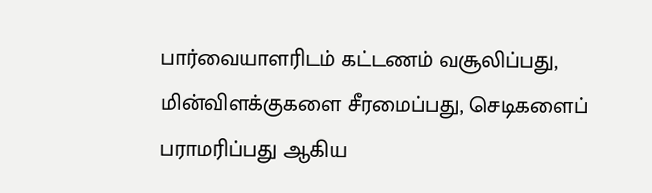பார்வையாளரிடம் கட்டணம் வசூலிப்பது, மின்விளக்குகளை சீரமைப்பது, செடிகளைப் பராமரிப்பது ஆகிய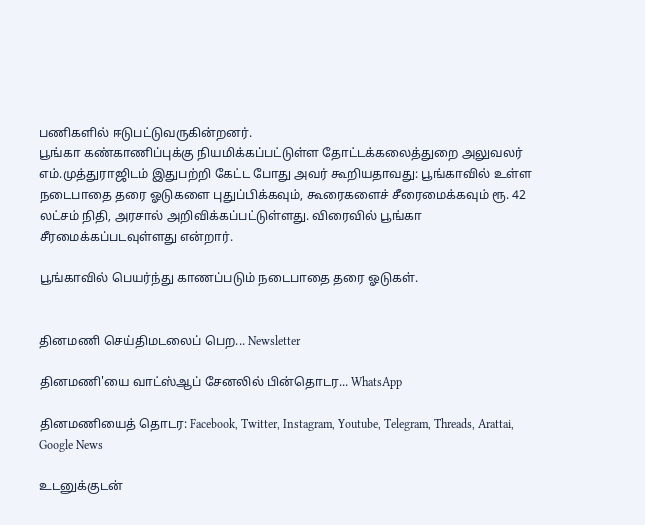பணிகளில் ஈடுபட்டுவருகின்றனர்.
பூங்கா கண்காணிப்புக்கு நியமிக்கப்பட்டுள்ள தோட்டக்கலைத்துறை அலுவலர் எம்.முத்துராஜிடம் இதுபற்றி கேட்ட போது அவர் கூறியதாவது: பூங்காவில் உள்ள நடைபாதை தரை ஓடுகளை புதுப்பிக்கவும், கூரைகளைச் சீரைமைக்கவும் ரூ. 42 லட்சம் நிதி, அரசால் அறிவிக்கப்பட்டுள்ளது. விரைவில் பூங்கா சீரமைக்கப்படவுள்ளது என்றார்.

பூங்காவில் பெயர்ந்து காணப்படும் நடைபாதை தரை ஓடுகள்.


தினமணி செய்திமடலைப் பெற... Newsletter

தினமணி'யை வாட்ஸ்ஆப் சேனலில் பின்தொடர... WhatsApp

தினமணியைத் தொடர: Facebook, Twitter, Instagram, Youtube, Telegram, Threads, Arattai, Google News

உடனுக்குடன்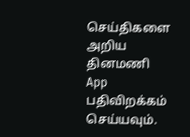செய்திகளை அறிய தினமணி App பதிவிறக்கம் செய்யவும்.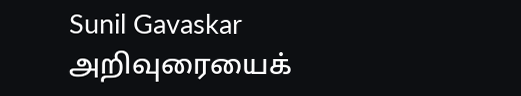Sunil Gavaskar அறிவுரையைக்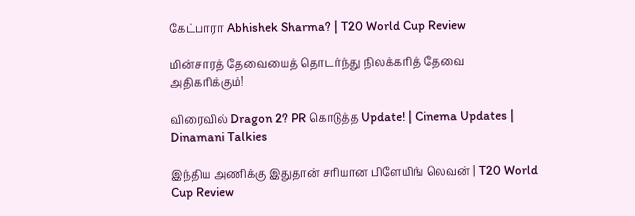கேட்பாரா Abhishek Sharma? | T20 World Cup Review

மின்சாரத் தேவையைத் தொடர்ந்து நிலக்கரித் தேவை அதிகரிக்கும்!

விரைவில் Dragon 2? PR கொடுத்த Update! | Cinema Updates | Dinamani Talkies

இந்திய அணிக்கு இதுதான் சரியான பிளேயிங் லெவன் | T20 World Cup Review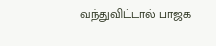வந்துவிட்டால் பாஜக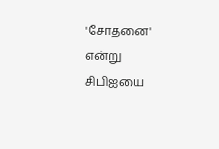'சோதனை' என்று சிபிஐயை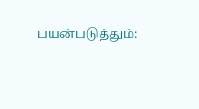பயன்படுத்தும்: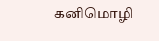கனிமொழி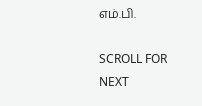எம்.பி.

SCROLL FOR NEXT